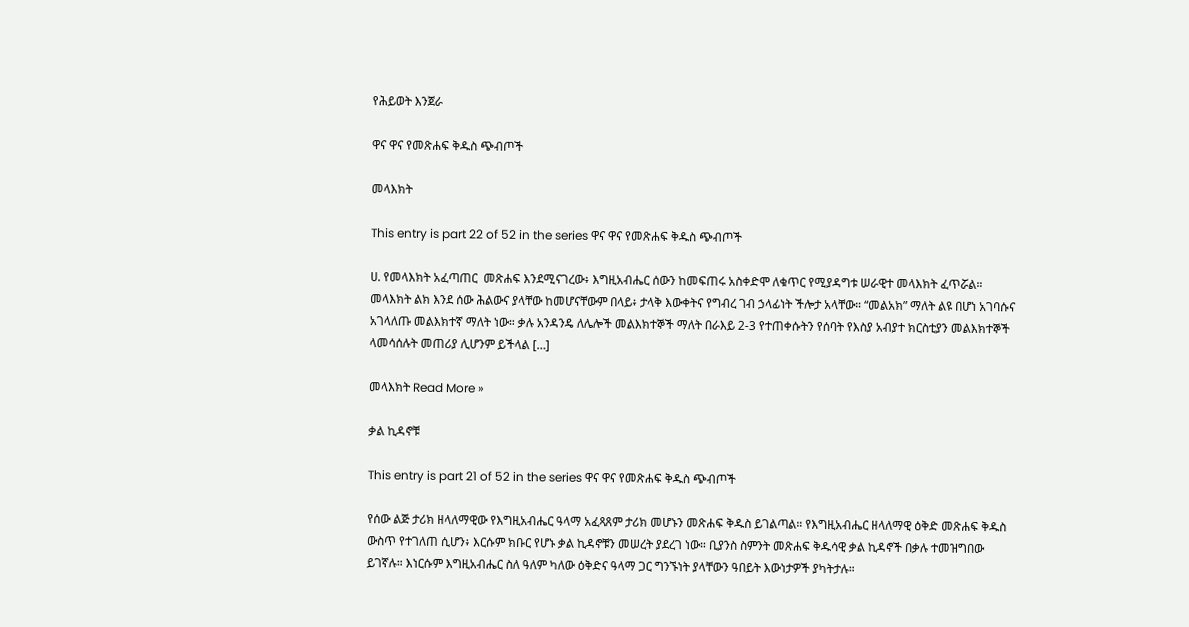የሕይወት እንጀራ

ዋና ዋና የመጽሐፍ ቅዱስ ጭብጦች

መላእክት

This entry is part 22 of 52 in the series ዋና ዋና የመጽሐፍ ቅዱስ ጭብጦች

ሀ. የመላእክት አፈጣጠር  መጽሐፍ እንደሚናገረው፥ እግዚአብሔር ሰውን ከመፍጠሩ አስቀድሞ ለቁጥር የሚያዳግቱ ሠራዊተ መላእክት ፈጥሯል። መላእክት ልክ እንደ ሰው ሕልውና ያላቸው ከመሆናቸውም በላይ፥ ታላቅ እውቀትና የግብረ ገብ ኃላፊነት ችሎታ አላቸው። “መልአክ” ማለት ልዩ በሆነ አገባሱና አገላለጡ መልእክተኛ ማለት ነው። ቃሉ አንዳንዴ ለሌሎች መልእክተኞች ማለት በራእይ 2-3 የተጠቀሱትን የሰባት የእስያ አብያተ ክርስቲያን መልእክተኞች ላመሳሰሉት መጠሪያ ሊሆንም ይችላል […]

መላእክት Read More »

ቃል ኪዳኖቹ

This entry is part 21 of 52 in the series ዋና ዋና የመጽሐፍ ቅዱስ ጭብጦች

የሰው ልጅ ታሪክ ዘላለማዊው የእግዚአብሔር ዓላማ አፈጻጸም ታሪክ መሆኑን መጽሐፍ ቅዱስ ይገልጣል። የእግዚአብሔር ዘላለማዊ ዕቅድ መጽሐፍ ቅዱስ ውስጥ የተገለጠ ሲሆን፥ እርሱም ክቡር የሆኑ ቃል ኪዳኖቹን መሠረት ያደረገ ነው። ቢያንስ ስምንት መጽሐፍ ቅዱሳዊ ቃል ኪዳኖች በቃሉ ተመዝግበው ይገኛሉ። እነርሱም እግዚአብሔር ስለ ዓለም ካለው ዕቅድና ዓላማ ጋር ግንኙነት ያላቸውን ዓበይት እውነታዎች ያካትታሉ።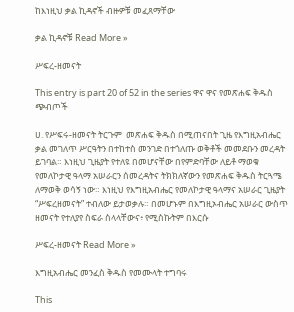ከእነዚህ ቃል ኪዳኖች ብዙዎቹ መፈጸማቸው

ቃል ኪዳኖቹ Read More »

ሥፍረ-ዘመናት

This entry is part 20 of 52 in the series ዋና ዋና የመጽሐፍ ቅዱስ ጭብጦች

ሀ. የሥፍሩ-ዘመናት ትርጉም  መጽሐፍ ቅዱስ በሚጠናበት ጊዜ የእግዚአብሔር ቃል መገለጥ ሥርዓትን በተከተስ መንገድ በተጎለጡ ወቅቶች መመደቡን መረዳት ይገባል። እነዚህ ጊዜያት የተለዩ በመሆናቸው በየምድባቸው ለይቶ ማወቁ የመለኮታዊ ዓላማ አሠራርን ሰመረዳትና ትክክለኛውን የመጽሐፍ ቅዱስ ትርጓሜ ለማወቅ ወሳኝ ነው። እነዚህ የእግዚአብሔር የመለኮታዊ ዓላማና አሠራር ጊዜያት “ሥፍረዘመናት” ተብለው ይታወቃሉ። በመሆኑም በእግዚኦብሔር አሠራር ውስጥ ዘመናት የተለያየ ስፍራ ስላላቸውና፥ የሚስኩትም በእርሱ

ሥፍረ-ዘመናት Read More »

እግዚአብሔር መንፈስ ቅዱስ የመሙላት ተግባሩ

This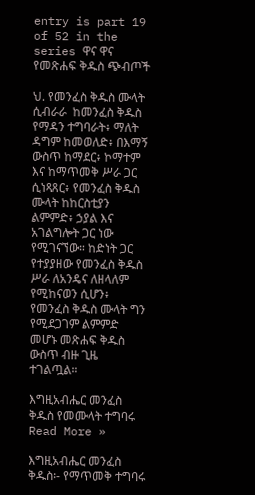entry is part 19 of 52 in the series ዋና ዋና የመጽሐፍ ቅዱስ ጭብጦች

ህ. የመንፈስ ቅዱስ ሙላት ሲብራራ  ከመንፈስ ቅዱስ የማዳን ተግባራት፥ ማለት ዳግም ከመወለድ፥ በእማኝ ውስጥ ከማደር፥ ኮማተም እና ከማጥመቅ ሥራ ጋር ሲነጻጸር፥ የመንፈስ ቅዱስ ሙላት ከከርስቲያን ልምምድ፥ ኃያል እና አገልግሎት ጋር ነው የሚገናኘው። ከድነት ጋር የተያያዘው የመንፈስ ቅዱስ ሥራ ለአንዴና ለዘላለም የሚከናወን ሲሆን፥ የመንፈስ ቅዱስ ሙላት ግን የሚደጋገም ልምምድ መሆኑ መጽሐፍ ቅዱስ ውስጥ ብዙ ጊዜ ተገልጧል።

እግዚአብሔር መንፈስ ቅዱስ የመሙላት ተግባሩ Read More »

እግዚአብሔር መንፈስ ቅዱስ፡- የማጥመቅ ተግባሩ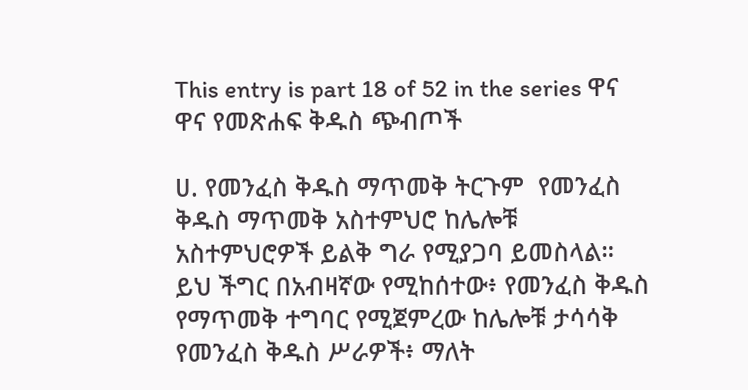This entry is part 18 of 52 in the series ዋና ዋና የመጽሐፍ ቅዱስ ጭብጦች

ሀ. የመንፈስ ቅዱስ ማጥመቅ ትርጉም  የመንፈስ ቅዱስ ማጥመቅ አስተምህሮ ከሌሎቹ አስተምህሮዎች ይልቅ ግራ የሚያጋባ ይመስላል። ይህ ችግር በአብዛኛው የሚከሰተው፥ የመንፈስ ቅዱስ የማጥመቅ ተግባር የሚጀምረው ከሌሎቹ ታሳሳቅ የመንፈስ ቅዱስ ሥራዎች፥ ማለት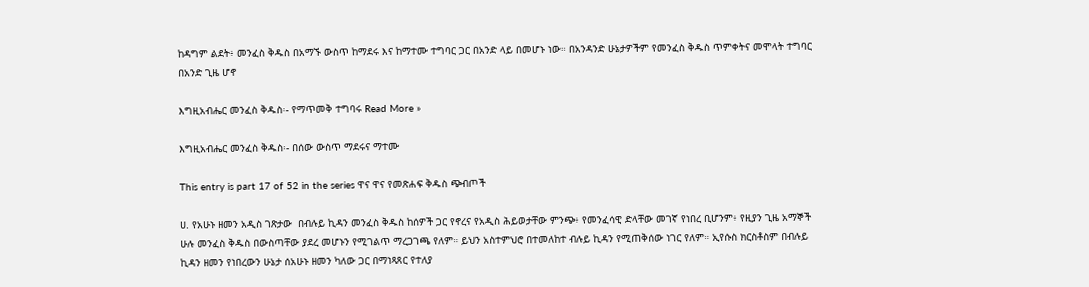ከዳግም ልደት፥ መንፈስ ቅዱስ በአማኙ ውስጥ ከማደሩ እና ከማተሙ ተግባር ጋር በአንድ ላይ በመሆኑ ነው። በአንዳንድ ሁኔታዎችም የመንፈስ ቅዱስ ጥምቀትና መሞላት ተግባር በአንድ ጊዜ ሆኖ

እግዚአብሔር መንፈስ ቅዱስ፡- የማጥመቅ ተግባሩ Read More »

እግዚአብሔር መንፈስ ቅዱስ፡- በሰው ውስጥ ማደሩና ማተሙ

This entry is part 17 of 52 in the series ዋና ዋና የመጽሐፍ ቅዱስ ጭብጦች

ሀ. የአሁኑ ዘመን አዲስ ገጽታው  በብሉይ ኪዳን መንፈስ ቅዱስ ከሰዎች ጋር የኖረና የአዲስ ሕይወታቸው ምንጭ፥ የመንፈሳዊ ድላቸው መገኛ የነበረ ቢሆንም፥ የዚያን ጊዜ አማኞች ሁሉ መንፈስ ቅዱስ በውስጣቸው ያደረ መሆኑን የሚገልጥ ማረጋገጫ የለም። ይህን አስተምህሮ በተመለከተ ብሉይ ኪዳን የሚጠቅሰው ነገር የለም። ኢየሱስ ክርስቶስም በብሉይ ኪዳን ዘመን የነበረውን ሁኔታ ሰአሁኑ ዘመን ካለው ጋር በማነጻጸር የተለያ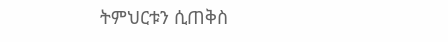ትምህርቱን ሲጠቅስ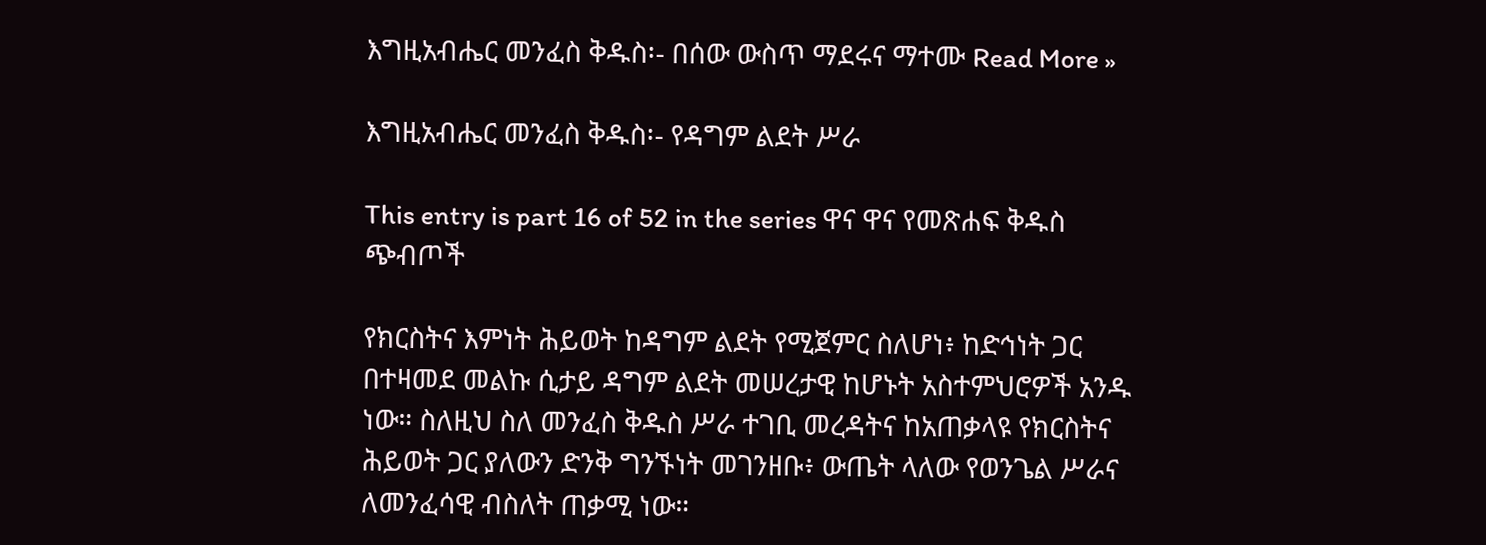እግዚአብሔር መንፈስ ቅዱስ፡- በሰው ውስጥ ማደሩና ማተሙ Read More »

እግዚአብሔር መንፈስ ቅዱስ፡- የዳግም ልደት ሥራ

This entry is part 16 of 52 in the series ዋና ዋና የመጽሐፍ ቅዱስ ጭብጦች

የክርስትና እምነት ሕይወት ከዳግም ልደት የሚጀምር ስለሆነ፥ ከድኅነት ጋር በተዛመደ መልኩ ሲታይ ዳግም ልደት መሠረታዊ ከሆኑት አስተምህሮዎች አንዱ ነው። ስለዚህ ስለ መንፈስ ቅዱስ ሥራ ተገቢ መረዳትና ከአጠቃላዩ የክርስትና ሕይወት ጋር ያለውን ድንቅ ግንኙነት መገንዘቡ፥ ውጤት ላለው የወንጌል ሥራና ለመንፈሳዊ ብስለት ጠቃሚ ነው።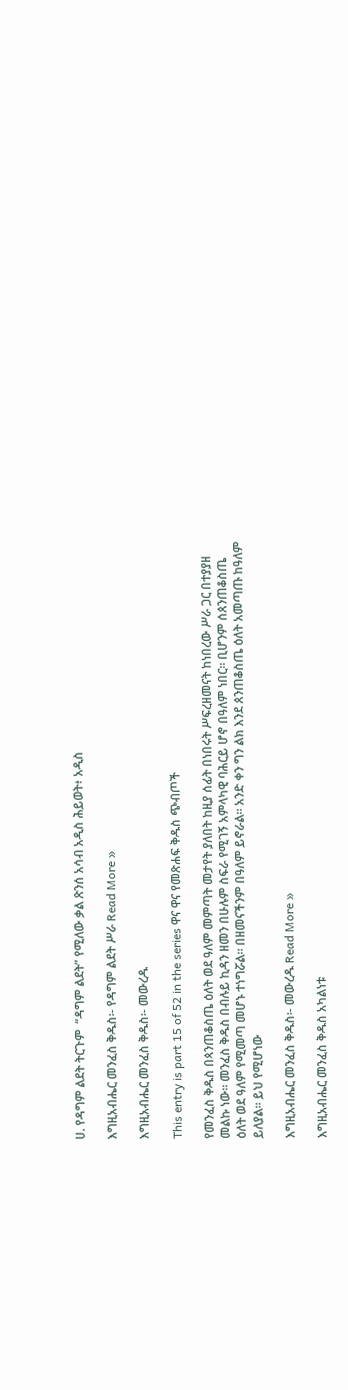ሀ. የዳግም ልደት ትርጉም  “ዳግም ልደት” የሚለው ቃል ጽንሰ አሳብ አዲስ ሕይወት፥ አዲስ

እግዚአብሔር መንፈስ ቅዱስ፡- የዳግም ልደት ሥራ Read More »

እግዚአብሔር መንፈስ ቅዱስ፡- መውረዱ

This entry is part 15 of 52 in the series ዋና ዋና የመጽሐፍ ቅዱስ ጭብጦች

የመንፈስ ቅዱስ በጳንጠቆስጤ ዕለት ወደ ዓለም መምጣት መታየት ያለበት ከዚያ ሰፊት በነበሩት ሥፍረዘመናት ከነበረው ሥራ ጋር በተያያዘ መልኩ ነው። መንፈስ ቅዱስ በብሉይ ኪዳን ዘመን በሁሉም ስፍራ የሚገኝ አምላካዊ ባሕርይ ሆኖ በዓለም ነበር። ቢሆንም ሰጰንጠቆስጤ ዕለት ወደ ዓለም የሚመጣ መሆኑ ተነግሯል። በዘመናችንም በዓለም ይኖራል። አንድ ቀን ግን ልክ እንደ ጰንጠቆስጤ ዕለት አመጣጡ ከዓለም ይለያል። ይህ የሚሆነው

እግዚአብሔር መንፈስ ቅዱስ፡- መውረዱ Read More »

እግዚአብሔር መንፈስ ቅዱስ አካልነቱ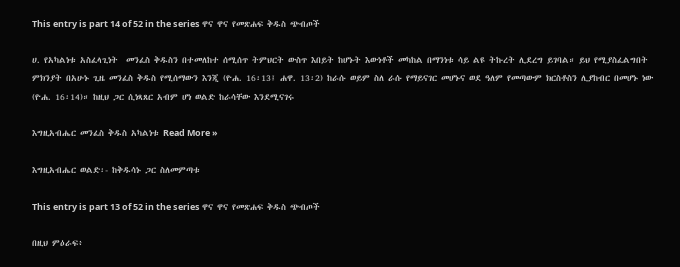This entry is part 14 of 52 in the series ዋና ዋና የመጽሐፍ ቅዱስ ጭብጦች

ሀ. የአካልነቱ አስፈላጊነት  መንፈስ ቅዱስን በተመለከተ ሰሚሰጥ ትምህርት ውስጥ እበይት ከሆኑት እውነቶች መካከል በማንነቱ ሳይ ልዩ ትኩረት ሊደረግ ይገባል። ይህ የሚያስፈልግበት ምክንያት በአሁኑ ጊዜ መንፈስ ቅዱስ የሚሰማውን እንጂ (ዮሐ. 16፡13፤ ሐዋ. 13፡2) ከራሱ ወይም ስለ ራሱ የማይናገር መሆኑና ወደ ዓለም የመጣውም ክርስቶስን ሊያከብር በመሆኑ ነው (ዮሐ. 16፡14)። ከዚህ ጋር ሲነጻጸር አብም ሆነ ወልድ ከራሳቸው እንደሚናገሩ

እግዚአብሔር መንፈስ ቅዱስ አካልነቱ Read More »

እግዚአብሔር ወልድ፡- ከቅዱሳኑ ጋር ስለመምጣቱ

This entry is part 13 of 52 in the series ዋና ዋና የመጽሐፍ ቅዱስ ጭብጦች

በዚህ ምዕራፍ፥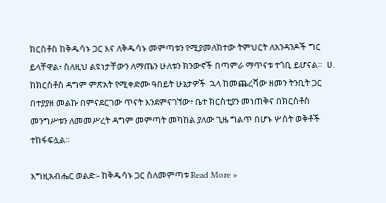ክርስቶስ ከቅዱሳኑ ጋር እና ለቅዱሳኑ መምጣቱን የሚያመለክተው ትምህርት ለአንዳንዶች ግር ይላቸዋል፥ ስለዚህ ልዩነታቸውን ለማጤን ሁለቱን ክንውኖች በጣምራ ማጥናቱ ተጎቢ ይሆናል።  ሀ. ከክርስቶስ ዳግም ምጽአት የሚቀድሙ ዓበይት ሁኔታዎች  ኋላ ከመጨረሻው ዘመን ትንቢት ጋር በተያያዘ መልኩ በምናደርገው ጥናት እንደምናገኘው፥ ቤተ ክርስቲያን መነጠቅና በክርስቶስ መንግሥቱን ለመመሥረት ዳግም መምጣት መካከል ያለው ጊዜ ግልጥ በሆኑ ሦስት ወቅቶች ተከፋፍሏል።

እግዚአብሔር ወልድ፡- ከቅዱሳኑ ጋር ስለመምጣቱ Read More »